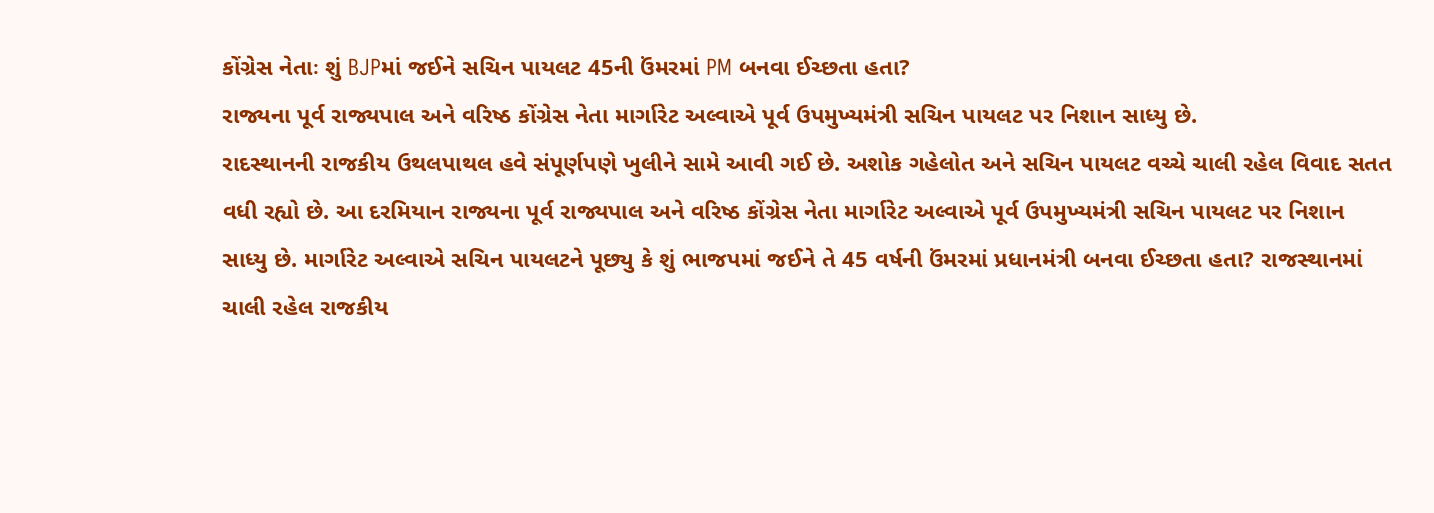કોંગ્રેસ નેતાઃ શું BJPમાં જઈને સચિન પાયલટ 45ની ઉંમરમાં PM બનવા ઈચ્છતા હતા?
રાજ્યના પૂર્વ રાજ્યપાલ અને વરિષ્ઠ કોંગ્રેસ નેતા માર્ગારેટ અલ્વાએ પૂર્વ ઉપમુખ્યમંત્રી સચિન પાયલટ પર નિશાન સાધ્યુ છે.
રાદસ્થાનની રાજકીય ઉથલપાથલ હવે સંપૂર્ણપણે ખુલીને સામે આવી ગઈ છે. અશોક ગહેલોત અને સચિન પાયલટ વચ્ચે ચાલી રહેલ વિવાદ સતત વધી રહ્યો છે. આ દરમિયાન રાજ્યના પૂર્વ રાજ્યપાલ અને વરિષ્ઠ કોંગ્રેસ નેતા માર્ગારેટ અલ્વાએ પૂર્વ ઉપમુખ્યમંત્રી સચિન પાયલટ પર નિશાન સાધ્યુ છે. માર્ગારેટ અલ્વાએ સચિન પાયલટને પૂછ્યુ કે શું ભાજપમાં જઈને તે 45 વર્ષની ઉંમરમાં પ્રધાનમંત્રી બનવા ઈચ્છતા હતા? રાજસ્થાનમાં ચાલી રહેલ રાજકીય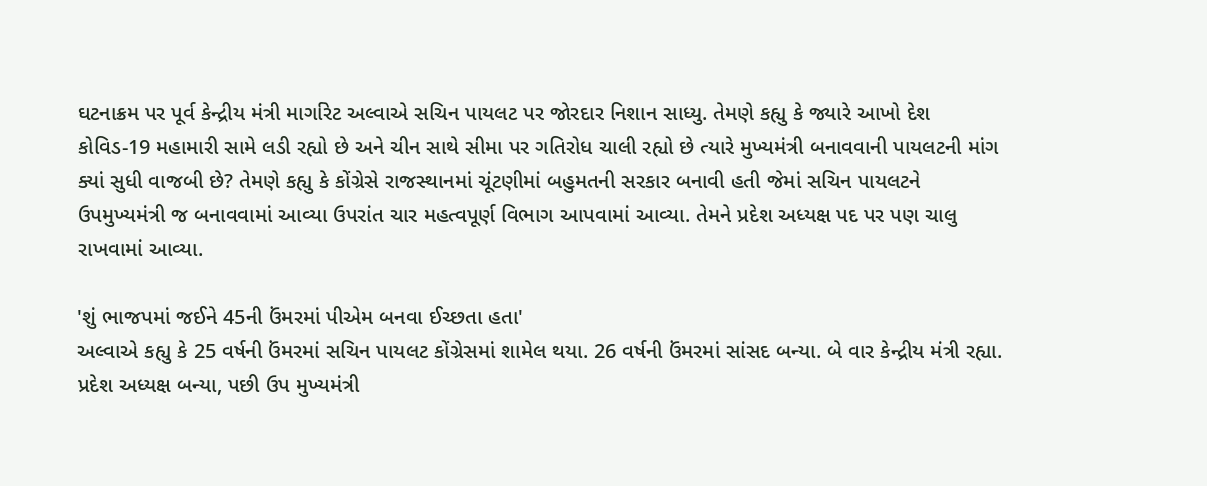ઘટનાક્રમ પર પૂર્વ કેન્દ્રીય મંત્રી માર્ગારેટ અલ્વાએ સચિન પાયલટ પર જોરદાર નિશાન સાધ્યુ. તેમણે કહ્યુ કે જ્યારે આખો દેશ કોવિડ-19 મહામારી સામે લડી રહ્યો છે અને ચીન સાથે સીમા પર ગતિરોધ ચાલી રહ્યો છે ત્યારે મુખ્યમંત્રી બનાવવાની પાયલટની માંગ ક્યાં સુધી વાજબી છે? તેમણે કહ્યુ કે કોંગ્રેસે રાજસ્થાનમાં ચૂંટણીમાં બહુમતની સરકાર બનાવી હતી જેમાં સચિન પાયલટને ઉપમુખ્યમંત્રી જ બનાવવામાં આવ્યા ઉપરાંત ચાર મહત્વપૂર્ણ વિભાગ આપવામાં આવ્યા. તેમને પ્રદેશ અધ્યક્ષ પદ પર પણ ચાલુ રાખવામાં આવ્યા.

'શું ભાજપમાં જઈને 45ની ઉંમરમાં પીએમ બનવા ઈચ્છતા હતા'
અલ્વાએ કહ્યુ કે 25 વર્ષની ઉંમરમાં સચિન પાયલટ કોંગ્રેસમાં શામેલ થયા. 26 વર્ષની ઉંમરમાં સાંસદ બન્યા. બે વાર કેન્દ્રીય મંત્રી રહ્યા. પ્રદેશ અધ્યક્ષ બન્યા, પછી ઉપ મુખ્યમંત્રી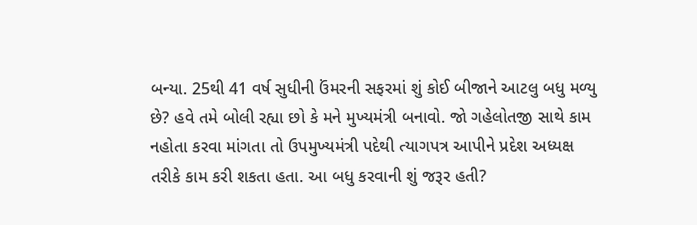બન્યા. 25થી 41 વર્ષ સુધીની ઉંમરની સફરમાં શું કોઈ બીજાને આટલુ બધુ મળ્યુ છે? હવે તમે બોલી રહ્યા છો કે મને મુખ્યમંત્રી બનાવો. જો ગહેલોતજી સાથે કામ નહોતા કરવા માંગતા તો ઉપમુખ્યમંત્રી પદેથી ત્યાગપત્ર આપીને પ્રદેશ અધ્યક્ષ તરીકે કામ કરી શકતા હતા. આ બધુ કરવાની શું જરૂર હતી?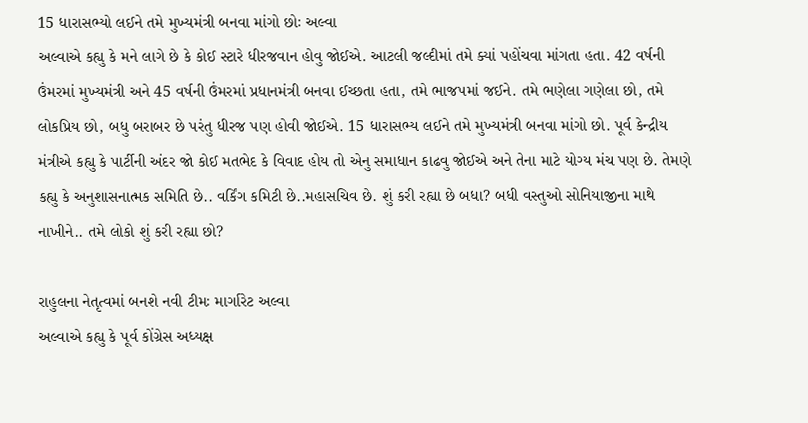15 ધારાસભ્યો લઈને તમે મુખ્યમંત્રી બનવા માંગો છોઃ અલ્વા
અલ્વાએ કહ્યુ કે મને લાગે છે કે કોઈ સ્ટારે ધીરજવાન હોવુ જોઈએ. આટલી જલ્દીમાં તમે ક્યાં પહોંચવા માંગતા હતા. 42 વર્ષની ઉંમરમાં મુખ્યમંત્રી અને 45 વર્ષની ઉંમરમાં પ્રધાનમંત્રી બનવા ઈચ્છતા હતા, તમે ભાજપમાં જઈને. તમે ભણેલા ગણેલા છો, તમે લોકપ્રિય છો, બધુ બરાબર છે પરંતુ ધીરજ પણ હોવી જોઈએ. 15 ધારાસભ્ય લઈને તમે મુખ્યમંત્રી બનવા માંગો છો. પૂર્વ કેન્દ્રીય મંત્રીએ કહ્યુ કે પાર્ટીની અંદર જો કોઈ મતભેદ કે વિવાદ હોય તો એનુ સમાધાન કાઢવુ જોઈએ અને તેના માટે યોગ્ય મંચ પણ છે. તેમણે કહ્યુ કે અનુશાસનાત્મક સમિતિ છે.. વર્કિંગ કમિટી છે..મહાસચિવ છે. શું કરી રહ્યા છે બધા? બધી વસ્તુઓ સોનિયાજીના માથે નાખીને.. તમે લોકો શું કરી રહ્યા છો?

રાહુલના નેતૃત્વમાં બનશે નવી ટીમઃ માર્ગારેટ અલ્વા
અલ્વાએ કહ્યુ કે પૂર્વ કોંગ્રેસ અધ્યક્ષ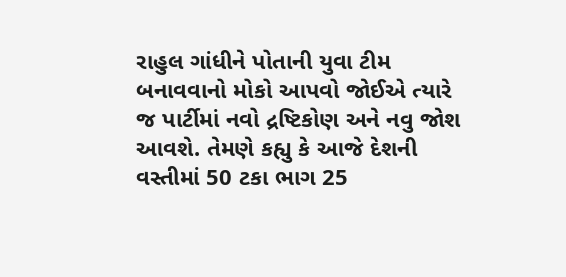રાહુલ ગાંધીને પોતાની યુવા ટીમ બનાવવાનો મોકો આપવો જોઈએ ત્યારે જ પાર્ટીમાં નવો દ્રષ્ટિકોણ અને નવુ જોશ આવશે. તેમણે કહ્યુ કે આજે દેશની વસ્તીમાં 50 ટકા ભાગ 25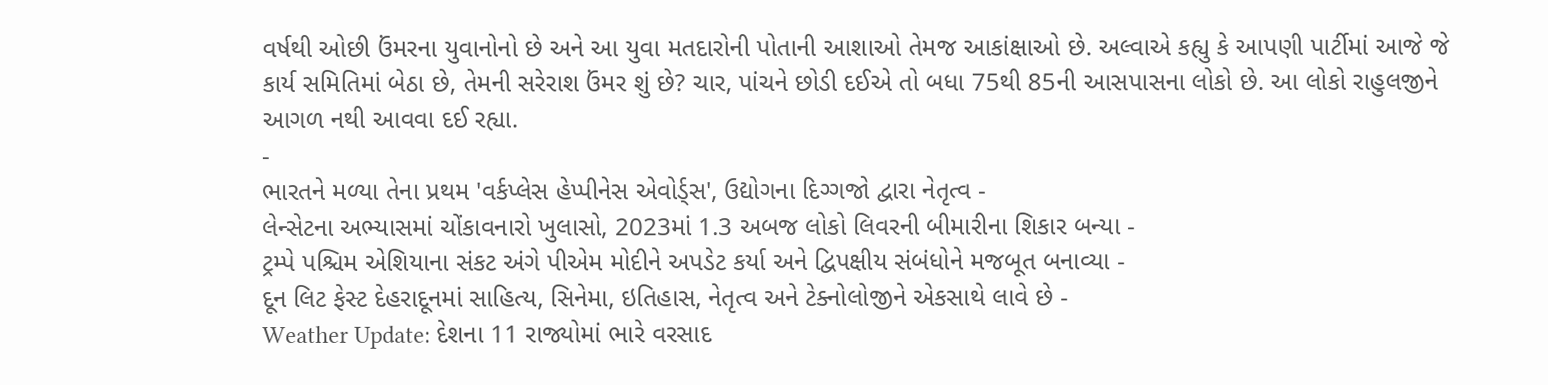વર્ષથી ઓછી ઉંમરના યુવાનોનો છે અને આ યુવા મતદારોની પોતાની આશાઓ તેમજ આકાંક્ષાઓ છે. અલ્વાએ કહ્યુ કે આપણી પાર્ટીમાં આજે જે કાર્ય સમિતિમાં બેઠા છે, તેમની સરેરાશ ઉંમર શું છે? ચાર, પાંચને છોડી દઈએ તો બધા 75થી 85ની આસપાસના લોકો છે. આ લોકો રાહુલજીને આગળ નથી આવવા દઈ રહ્યા.
-
ભારતને મળ્યા તેના પ્રથમ 'વર્કપ્લેસ હેપ્પીનેસ એવોર્ડ્સ', ઉદ્યોગના દિગ્ગજો દ્વારા નેતૃત્વ -
લેન્સેટના અભ્યાસમાં ચોંકાવનારો ખુલાસો, 2023માં 1.3 અબજ લોકો લિવરની બીમારીના શિકાર બન્યા -
ટ્રમ્પે પશ્ચિમ એશિયાના સંકટ અંગે પીએમ મોદીને અપડેટ કર્યા અને દ્વિપક્ષીય સંબંધોને મજબૂત બનાવ્યા -
દૂન લિટ ફેસ્ટ દેહરાદૂનમાં સાહિત્ય, સિનેમા, ઇતિહાસ, નેતૃત્વ અને ટેક્નોલોજીને એકસાથે લાવે છે -
Weather Update: દેશના 11 રાજ્યોમાં ભારે વરસાદ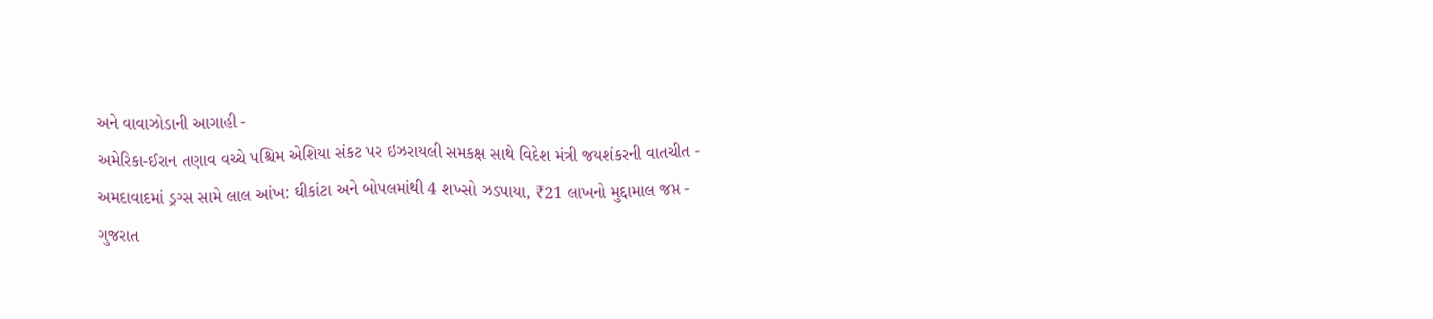અને વાવાઝોડાની આગાહી -
અમેરિકા-ઈરાન તણાવ વચ્ચે પશ્ચિમ એશિયા સંકટ પર ઇઝરાયલી સમકક્ષ સાથે વિદેશ મંત્રી જયશંકરની વાતચીત -
અમદાવાદમાં ડ્રગ્સ સામે લાલ આંખ: ઘીકાંટા અને બોપલમાંથી 4 શખ્સો ઝડપાયા, ₹21 લાખનો મુદ્દામાલ જપ્ત -
ગુજરાત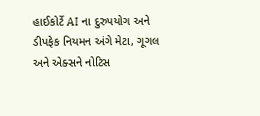હાઈકોર્ટે AI ના દુરુપયોગ અને ડીપફેક નિયમન અંગે મેટા, ગૂગલ અને એક્સને નોટિસ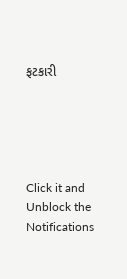ફટકારી





Click it and Unblock the Notifications